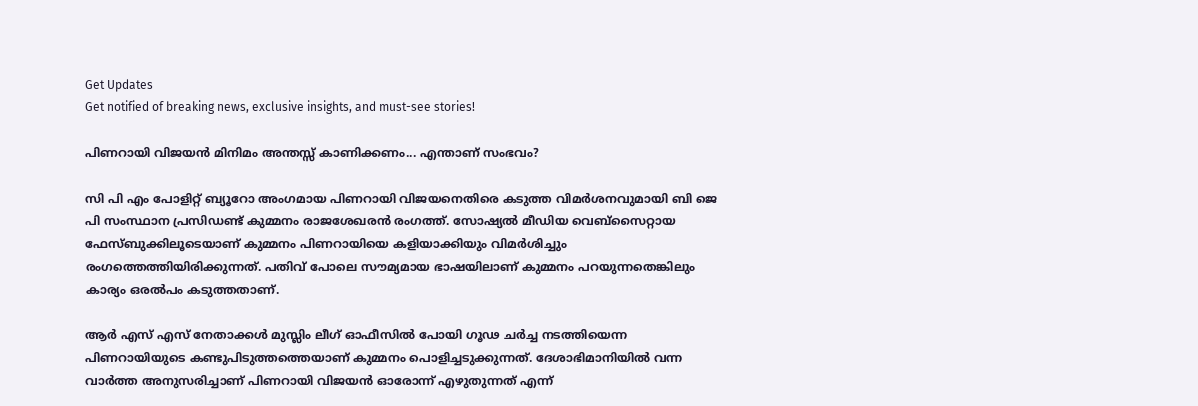Get Updates
Get notified of breaking news, exclusive insights, and must-see stories!

പിണറായി വിജയന്‍ മിനിമം അന്തസ്സ് കാണിക്കണം... എന്താണ് സംഭവം?

സി പി എം പോളിറ്റ് ബ്യൂറോ അംഗമായ പിണറായി വിജയനെതിരെ കടുത്ത വിമര്‍ശനവുമായി ബി ജെ പി സംസ്ഥാന പ്രസിഡണ്ട് കുമ്മനം രാജശേഖരന്‍ രംഗത്ത്. സോഷ്യല്‍ മീഡിയ വെബ്‌സൈറ്റായ ഫേസ്ബുക്കിലൂടെയാണ് കുമ്മനം പിണറായിയെ കളിയാക്കിയും വിമര്‍ശിച്ചും രംഗത്തെത്തിയിരിക്കുന്നത്. പതിവ് പോലെ സൗമ്യമായ ഭാഷയിലാണ് കുമ്മനം പറയുന്നതെങ്കിലും കാര്യം ഒരല്‍പം കടുത്തതാണ്.

ആര്‍ എസ് എസ് നേതാക്കള്‍ മുസ്ലിം ലീഗ് ഓഫീസില്‍ പോയി ഗൂഢ ചര്‍ച്ച നടത്തിയെന്ന പിണറായിയുടെ കണ്ടുപിടുത്തത്തെയാണ് കുമ്മനം പൊളിച്ചടുക്കുന്നത്. ദേശാഭിമാനിയില്‍ വന്ന വാര്‍ത്ത അനുസരിച്ചാണ് പിണറായി വിജയന്‍ ഓരോന്ന് എഴുതുന്നത് എന്ന്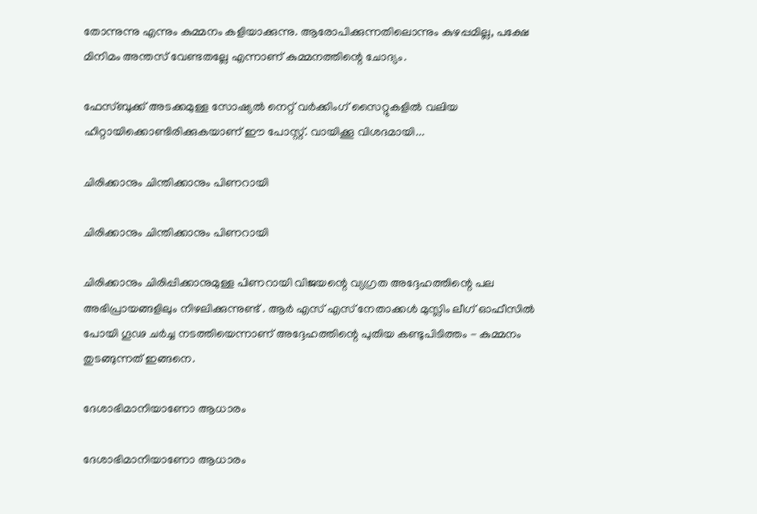തോന്നുന്നു എന്നും കുമ്മനം കളിയാക്കുന്നു. ആരോപിക്കുന്നതിലൊന്നും കുഴപ്പമില്ല, പക്ഷേ മിനിമം അന്തസ് വേണ്ടതല്ലേ എന്നാണ് കുമ്മനത്തിന്റെ ചോദ്യം.

ഫേസ്ബുക്ക് അടക്കമുള്ള സോഷ്യല്‍ നെറ്റ് വര്‍ക്കിംഗ് സൈറ്റുകളില്‍ വലിയ ഹിറ്റായിക്കൊണ്ടിരിക്കുകയാണ് ഈ പോസ്റ്റ്. വായിക്കൂ വിശദമായി...

ചിരിക്കാനും ചിന്തിക്കാനും പിണറായി

ചിരിക്കാനും ചിന്തിക്കാനും പിണറായി

ചിരിക്കാനും ചിരിപ്പിക്കാനുമുള്ള പിണറായി വിജയന്റെ വ്യഗ്രത അദ്ദേഹത്തിന്റെ പല അഭിപ്രായങ്ങളിലും നിഴലിക്കുന്നുണ്ട് . ആര്‍ എസ് എസ് നേതാക്കള്‍ മുസ്ലിം ലീഗ് ഓഫീസില്‍ പോയി ഗൂഢ ചര്‍ച്ച നടത്തിയെന്നാണ് അദ്ദേഹത്തിന്റെ പുതിയ കണ്ടുപിടിത്തം - കുമ്മനം തുടങ്ങുന്നത് ഇങ്ങനെ.

ദേശാഭിമാനിയാണോ ആധാരം

ദേശാഭിമാനിയാണോ ആധാരം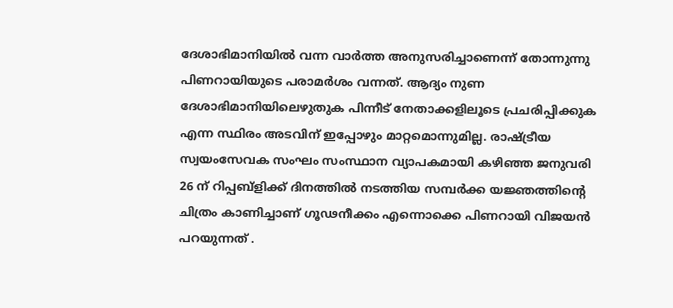ദേശാഭിമാനിയില്‍ വന്ന വാര്‍ത്ത അനുസരിച്ചാണെന്ന് തോന്നുന്നു പിണറായിയുടെ പരാമര്‍ശം വന്നത്. ആദ്യം നുണ ദേശാഭിമാനിയിലെഴുതുക പിന്നീട് നേതാക്കളിലൂടെ പ്രചരിപ്പിക്കുക എന്ന സ്ഥിരം അടവിന് ഇപ്പോഴും മാറ്റമൊന്നുമില്ല. രാഷ്ട്രീയ സ്വയംസേവക സംഘം സംസ്ഥാന വ്യാപകമായി കഴിഞ്ഞ ജനുവരി 26 ന് റിപ്പബ്‌ളിക്ക് ദിനത്തില്‍ നടത്തിയ സമ്പര്‍ക്ക യജ്ഞത്തിന്റെ ചിത്രം കാണിച്ചാണ് ഗൂഢനീക്കം എന്നൊക്കെ പിണറായി വിജയന്‍ പറയുന്നത് .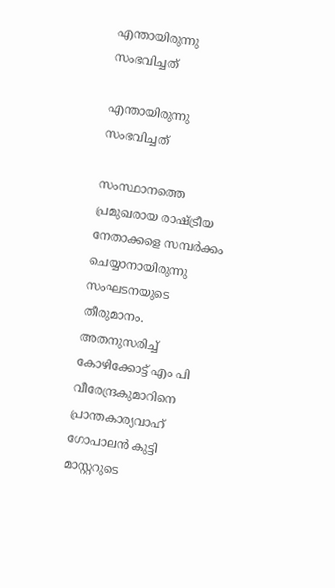എന്തായിരുന്നു സംഭവിച്ചത്

എന്തായിരുന്നു സംഭവിച്ചത്

സംസ്ഥാനത്തെ പ്രമുഖരായ രാഷ്ട്രീയ നേതാക്കളെ സമ്പര്‍ക്കം ചെയ്യാനായിരുന്നു സംഘടനയുടെ തീരുമാനം. അതനുസരിച്ച് കോഴിക്കോട്ട് എം പി വീരേന്ദ്രകുമാറിനെ പ്രാന്തകാര്യവാഹ് ഗോപാലന്‍ കുട്ടി മാസ്റ്ററുടെ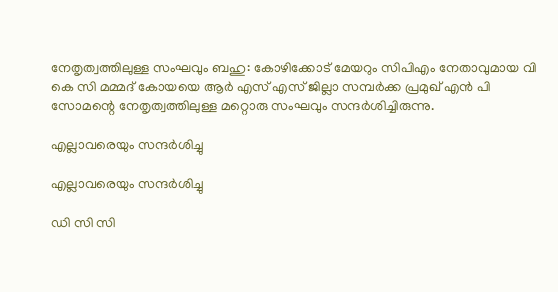നേതൃത്വത്തിലുള്ള സംഘവും ബഹു: കോഴിക്കോട് മേയറും സിപിഎം നേതാവുമായ വി കെ സി മമ്മദ് കോയയെ ആര്‍ എസ് എസ് ജില്ലാ സമ്പര്‍ക്ക പ്രമുഖ് എന്‍ പി സോമന്റെ നേതൃത്വത്തിലുള്ള മറ്റൊരു സംഘവും സന്ദര്‍ശിച്ചിരുന്നു.

എല്ലാവരെയും സന്ദര്‍ശിച്ചു

എല്ലാവരെയും സന്ദര്‍ശിച്ചു

ഡി സി സി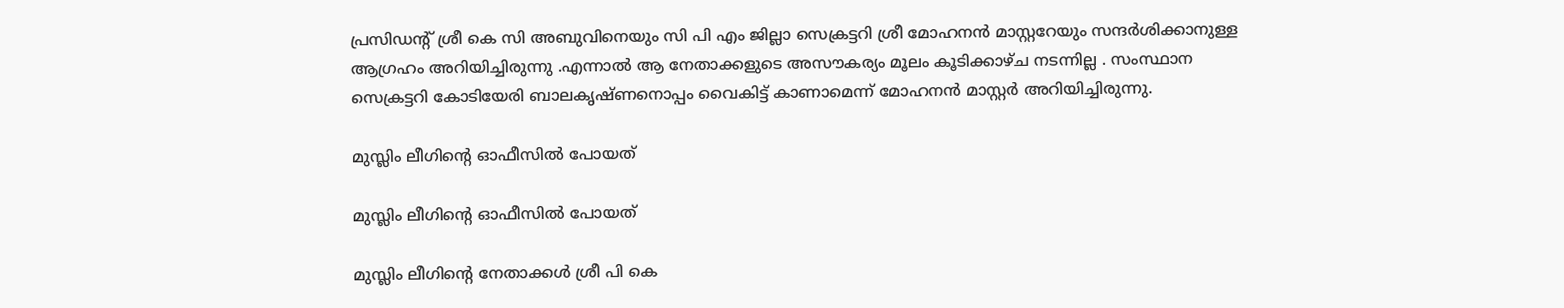പ്രസിഡന്റ് ശ്രീ കെ സി അബുവിനെയും സി പി എം ജില്ലാ സെക്രട്ടറി ശ്രീ മോഹനന്‍ മാസ്റ്ററേയും സന്ദര്‍ശിക്കാനുള്ള ആഗ്രഹം അറിയിച്ചിരുന്നു .എന്നാല്‍ ആ നേതാക്കളുടെ അസൗകര്യം മൂലം കൂടിക്കാഴ്ച നടന്നില്ല . സംസ്ഥാന സെക്രട്ടറി കോടിയേരി ബാലകൃഷ്ണനൊപ്പം വൈകിട്ട് കാണാമെന്ന് മോഹനന്‍ മാസ്റ്റര്‍ അറിയിച്ചിരുന്നു.

മുസ്ലിം ലീഗിന്റെ ഓഫീസില്‍ പോയത്

മുസ്ലിം ലീഗിന്റെ ഓഫീസില്‍ പോയത്

മുസ്ലിം ലീഗിന്റെ നേതാക്കള്‍ ശ്രീ പി കെ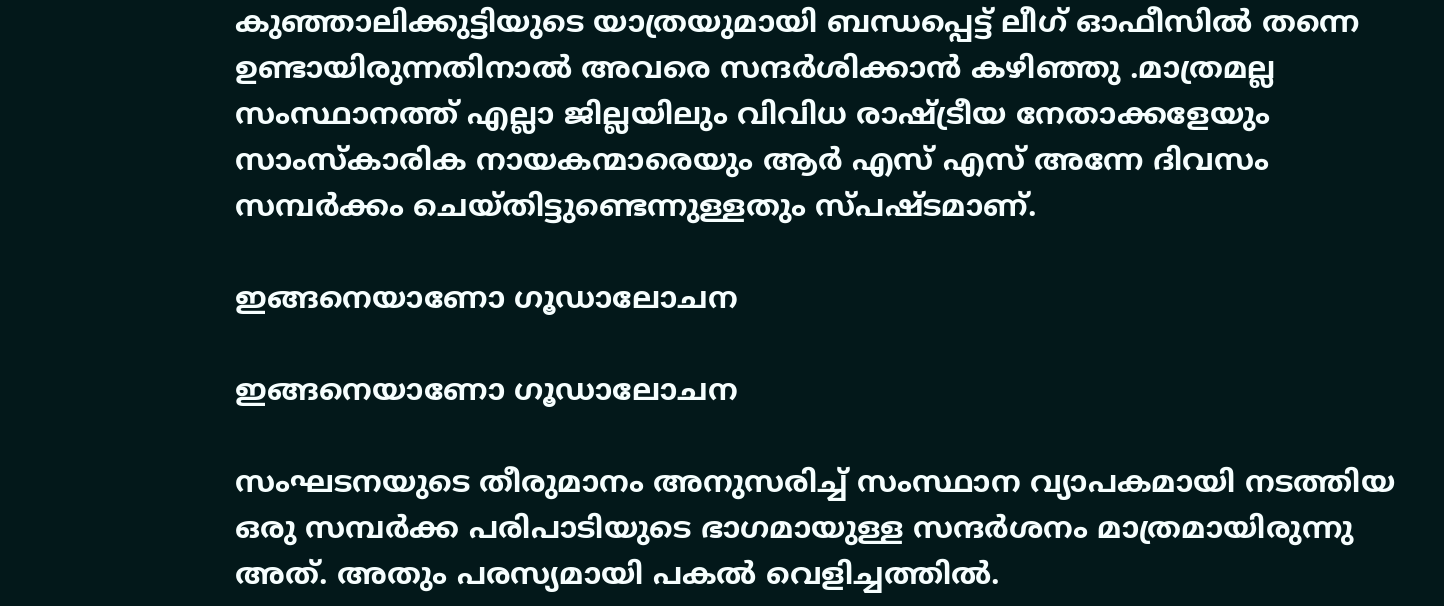കുഞ്ഞാലിക്കുട്ടിയുടെ യാത്രയുമായി ബന്ധപ്പെട്ട് ലീഗ് ഓഫീസില്‍ തന്നെ ഉണ്ടായിരുന്നതിനാല്‍ അവരെ സന്ദര്‍ശിക്കാന്‍ കഴിഞ്ഞു .മാത്രമല്ല സംസ്ഥാനത്ത് എല്ലാ ജില്ലയിലും വിവിധ രാഷ്ട്രീയ നേതാക്കളേയും സാംസ്‌കാരിക നായകന്മാരെയും ആര്‍ എസ് എസ് അന്നേ ദിവസം സമ്പര്‍ക്കം ചെയ്തിട്ടുണ്ടെന്നുള്ളതും സ്പഷ്ടമാണ്.

ഇങ്ങനെയാണോ ഗൂഡാലോചന

ഇങ്ങനെയാണോ ഗൂഡാലോചന

സംഘടനയുടെ തീരുമാനം അനുസരിച്ച് സംസ്ഥാന വ്യാപകമായി നടത്തിയ ഒരു സമ്പര്‍ക്ക പരിപാടിയുടെ ഭാഗമായുള്ള സന്ദര്‍ശനം മാത്രമായിരുന്നു അത്. അതും പരസ്യമായി പകല്‍ വെളിച്ചത്തില്‍.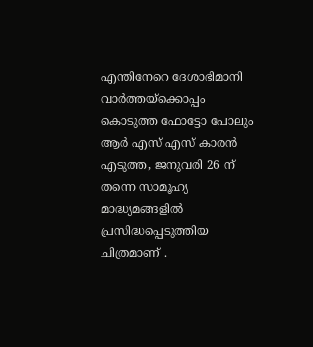എന്തിനേറെ ദേശാഭിമാനി വാര്‍ത്തയ്‌ക്കൊപ്പം കൊടുത്ത ഫോട്ടോ പോലും ആര്‍ എസ് എസ് കാരന്‍ എടുത്ത, ജനുവരി 26 ന് തന്നെ സാമൂഹ്യ മാദ്ധ്യമങ്ങളില്‍ പ്രസിദ്ധപ്പെടുത്തിയ ചിത്രമാണ് .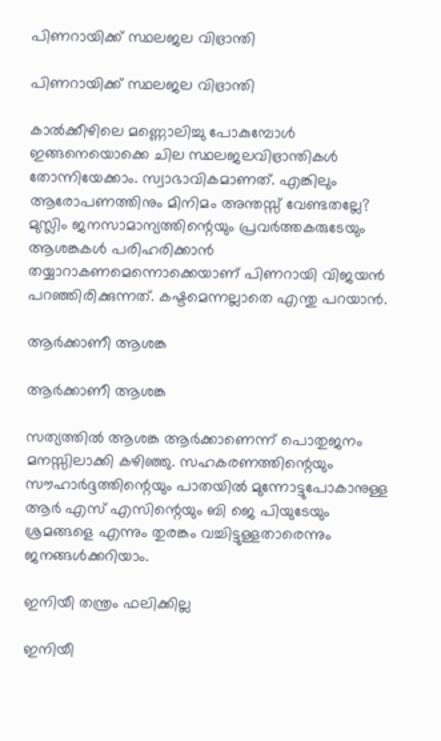പിണറായിക്ക് സ്ഥലജല വിഭ്രാന്തി

പിണറായിക്ക് സ്ഥലജല വിഭ്രാന്തി

കാല്‍ക്കീഴിലെ മണ്ണൊലിച്ചു പോകുമ്പോള്‍ ഇങ്ങനെയൊക്കെ ചില സ്ഥലജലവിഭ്രാന്തികള്‍ തോന്നിയേക്കാം. സ്വാഭാവികമാണത്. എങ്കിലും ആരോപണത്തിനും മിനിമം അന്തസ്സ് വേണ്ടതല്ലേ? മുസ്ലിം ജനസാമാന്യത്തിന്റെയും പ്രവര്‍ത്തകരുടേയും ആശങ്കകള്‍ പരിഹരിക്കാന്‍ തയ്യാറാകണമെന്നൊക്കെയാണ് പിണറായി വിജയന്‍ പറഞ്ഞിരിക്കുന്നത്. കഷ്ടമെന്നല്ലാതെ എന്തു പറയാന്‍.

ആര്‍ക്കാണീ ആശങ്ക

ആര്‍ക്കാണീ ആശങ്ക

സത്യത്തില്‍ ആശങ്ക ആര്‍ക്കാണെന്ന് പൊതുജനം മനസ്സിലാക്കി കഴിഞ്ഞു. സഹകരണത്തിന്റെയും സൗഹാര്‍ദ്ദത്തിന്റെയും പാതയില്‍ മുന്നോട്ടുപോകാനുള്ള ആര്‍ എസ് എസിന്റെയും ബി ജെ പിയുടേയും ശ്രമങ്ങളെ എന്നും തുരങ്കം വച്ചിട്ടുള്ളതാരെന്നും ജനങ്ങള്‍ക്കറിയാം.

ഇനിയീ തന്ത്രം ഫലിക്കില്ല

ഇനിയീ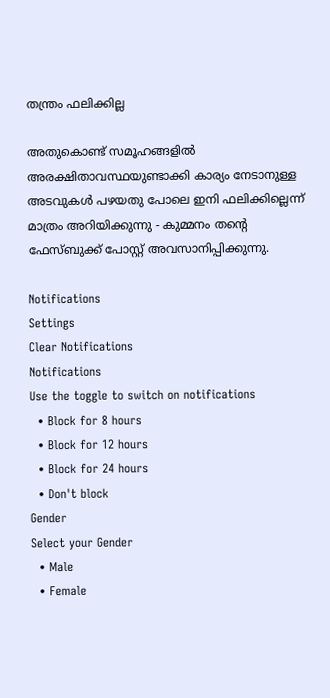തന്ത്രം ഫലിക്കില്ല

അതുകൊണ്ട് സമൂഹങ്ങളില്‍ അരക്ഷിതാവസ്ഥയുണ്ടാക്കി കാര്യം നേടാനുള്ള അടവുകള്‍ പഴയതു പോലെ ഇനി ഫലിക്കില്ലെന്ന് മാത്രം അറിയിക്കുന്നു - കുമ്മനം തന്റെ ഫേസ്ബുക്ക് പോസ്റ്റ് അവസാനിപ്പിക്കുന്നു.

Notifications
Settings
Clear Notifications
Notifications
Use the toggle to switch on notifications
  • Block for 8 hours
  • Block for 12 hours
  • Block for 24 hours
  • Don't block
Gender
Select your Gender
  • Male
  • Female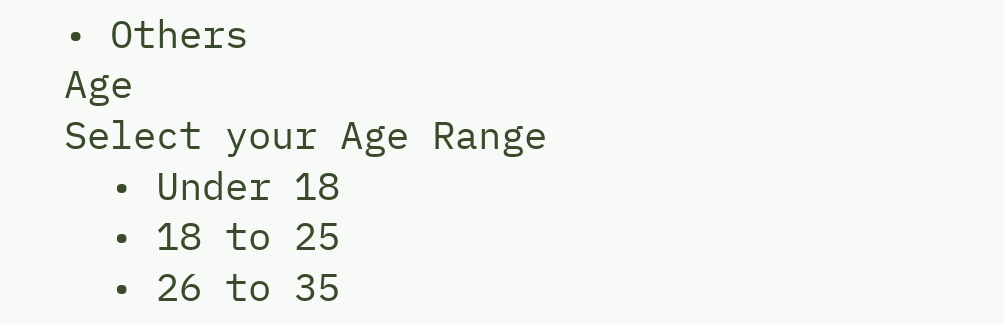• Others
Age
Select your Age Range
  • Under 18
  • 18 to 25
  • 26 to 35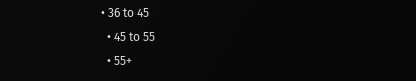• 36 to 45
  • 45 to 55
  • 55+